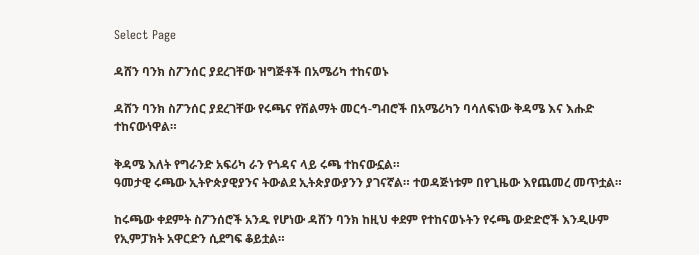Select Page

ዳሸን ባንክ ስፖንሰር ያደረገቸው ዝግጅቶች በአሜሪካ ተከናወኑ

ዳሸን ባንክ ስፖንሰር ያደረገቸው የሩጫና የሽልማት መርኅ-ግብሮች በአሜሪካን ባሳለፍነው ቅዳሜ እና እሑድ ተከናውነዋል።

ቅዳሜ እለት የግራንድ አፍሪካ ራን የጎዳና ላይ ሩጫ ተከናውኗል።
ዓመታዊ ሩጫው ኢትዮጵያዊያንና ትውልደ ኢትጵያውያንን ያገናኛል። ተወዳጅነቱም በየጊዜው እየጨመረ መጥቷል።

ከሩጫው ቀደምት ስፖንሰሮች አንዱ የሆነው ዳሸን ባንክ ከዚህ ቀደም የተከናወኑትን የሩጫ ውድድሮች እንዲሁም የኢምፓክት አዋርድን ሲደግፍ ቆይቷል።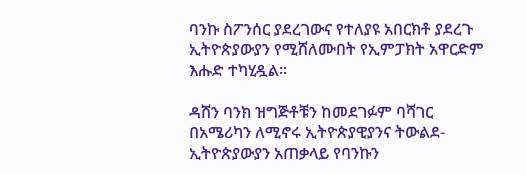ባንኩ ስፖንሰር ያደረገውና የተለያዩ አበርክቶ ያደረጉ ኢትዮጵያውያን የሚሸለሙበት የኢምፓክት አዋርድም እሑድ ተካሂዷል።

ዳሸን ባንክ ዝግጅቶቹን ከመደገፉም ባሻገር በአሜሪካን ለሚኖሩ ኢትዮጵያዊያንና ትውልደ-ኢትዮጵያውያን አጠቃላይ የባንኩን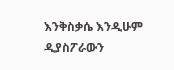እንቅስቃሴ እንዲሁም ዲያስፖራውን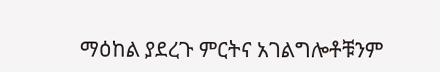ማዕከል ያደረጉ ምርትና አገልግሎቶቹንም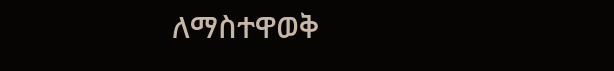ለማስተዋወቅ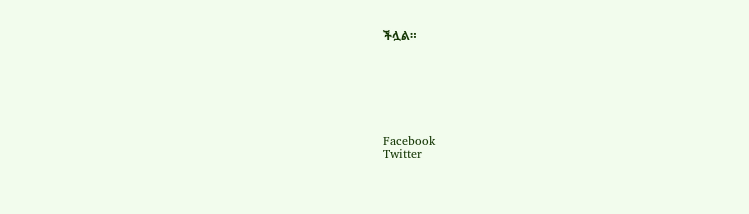ችሏል።







Facebook
Twitter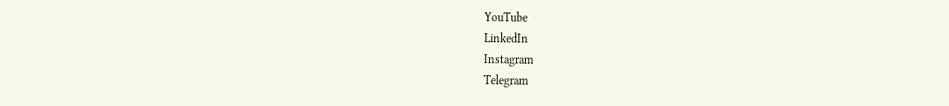YouTube
LinkedIn
Instagram
Telegram